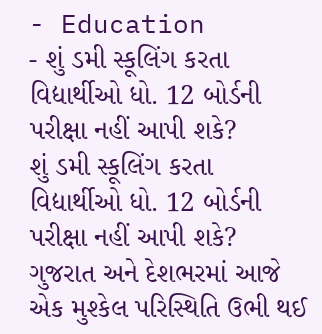- Education
- શું ડમી સ્કૂલિંગ કરતા વિદ્યાર્થીઓ ધો. 12 બોર્ડની પરીક્ષા નહીં આપી શકે?
શું ડમી સ્કૂલિંગ કરતા વિદ્યાર્થીઓ ધો. 12 બોર્ડની પરીક્ષા નહીં આપી શકે?
ગુજરાત અને દેશભરમાં આજે એક મુશ્કેલ પરિસ્થિતિ ઉભી થઈ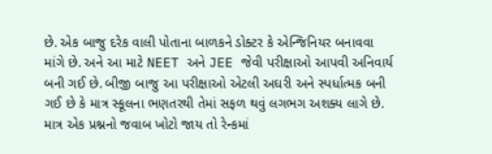છે. એક બાજુ દરેક વાલી પોતાના બાળકને ડોક્ટર કે એન્જિનિયર બનાવવા માંગે છે. અને આ માટે NEET અને JEE જેવી પરીક્ષાઓ આપવી અનિવાર્ય બની ગઈ છે. બીજી બાજુ આ પરીક્ષાઓ એટલી અઘરી અને સ્પર્ધાત્મક બની ગઈ છે કે માત્ર સ્કૂલના ભણતરથી તેમાં સફળ થવું લગભગ અશક્ય લાગે છે. માત્ર એક પ્રશ્નનો જવાબ ખોટો જાય તો રેન્કમાં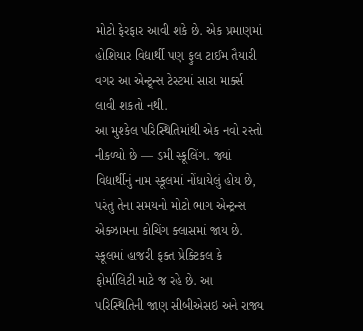મોટો ફેરફાર આવી શકે છે. એક પ્રમાણમાં હોશિયાર વિદ્યાર્થી પણ ફુલ ટાઈમ તૈયારી વગર આ એન્ટ્ર્ન્સ ટેસ્ટમાં સારા માર્ક્સ લાવી શકતો નથી.
આ મુશ્કેલ પરિસ્થિતિમાંથી એક નવો રસ્તો નીકળ્યો છે — ડમી સ્કૂલિંગ. જ્યાં વિદ્યાર્થીનું નામ સ્કૂલમાં નોંધાયેલું હોય છે, પરંતુ તેના સમયનો મોટો ભાગ એન્ટ્રન્સ એક્ઝામના કોચિંગ ક્લાસમાં જાય છે. સ્કૂલમાં હાજરી ફક્ત પ્રેક્ટિકલ કે ફોર્માલિટી માટે જ રહે છે. આ પરિસ્થિતિની જાણ સીબીએસઇ અને રાજ્ય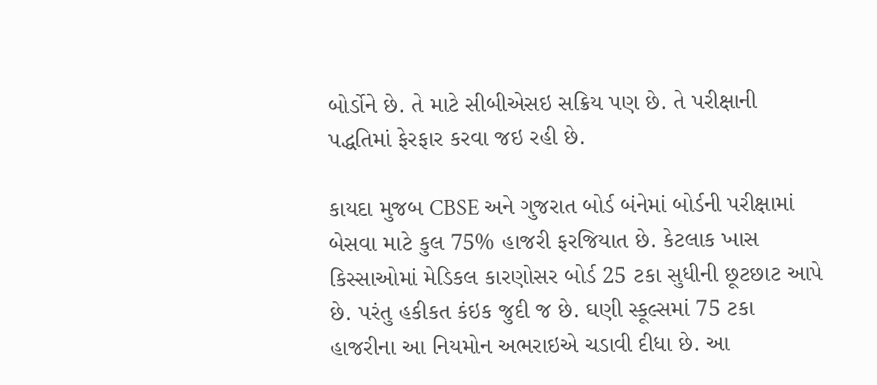બોર્ડોને છે. તે માટે સીબીએસઇ સક્રિય પણ છે. તે પરીક્ષાની પદ્ધતિમાં ફેરફાર કરવા જઇ રહી છે.

કાયદા મુજબ CBSE અને ગુજરાત બોર્ડ બંનેમાં બોર્ડની પરીક્ષામાં બેસવા માટે કુલ 75% હાજરી ફરજિયાત છે. કેટલાક ખાસ કિસ્સાઓમાં મેડિકલ કારણોસર બોર્ડ 25 ટકા સુધીની છૂટછાટ આપે છે. પરંતુ હકીકત કંઇક જુદી જ છે. ઘણી સ્કૂલ્સમાં 75 ટકા હાજરીના આ નિયમોન અભરાઇએ ચડાવી દીધા છે. આ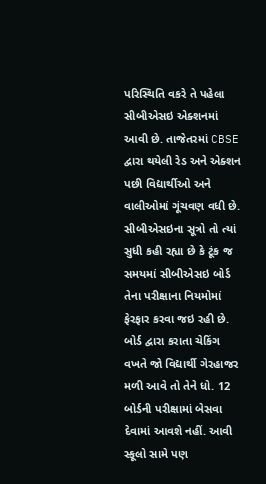પરિસ્થિતિ વકરે તે પહેલા સીબીએસઇ એક્શનમાં આવી છે. તાજેતરમાં CBSE દ્વારા થયેલી રેડ અને એક્શન પછી વિદ્યાર્થીઓ અને વાલીઓમાં ગૂંચવણ વધી છે.
સીબીએસઇના સૂત્રો તો ત્યાં સુધી કહી રહ્યા છે કે ટૂંક જ સમયમાં સીબીએસઇ બોર્ડ તેના પરીક્ષાના નિયમોમાં ફેરફાર કરવા જઇ રહી છે. બોર્ડ દ્વારા કરાતા ચેકિંગ વખતે જો વિદ્યાર્થી ગેરહાજર મળી આવે તો તેને ધો. 12 બોર્ડની પરીક્ષામાં બેસવા દેવામાં આવશે નહીં. આવી સ્કૂલો સામે પણ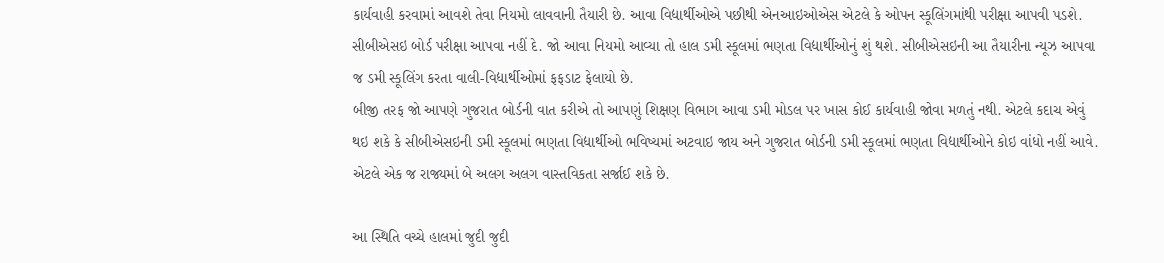કાર્યવાહી કરવામાં આવશે તેવા નિયમો લાવવાની તૈયારી છે. આવા વિદ્યાર્થીઓએ પછીથી એનઆઇઓએસ એટલે કે ઓપન સ્કૂલિંગમાંથી પરીક્ષા આપવી પડશે. સીબીએસઇ બોર્ડ પરીક્ષા આપવા નહીં દે. જો આવા નિયમો આવ્યા તો હાલ ડમી સ્કૂલમાં ભણતા વિદ્યાર્થીઓનું શું થશે. સીબીએસઇની આ તૈયારીના ન્યૂઝ આપવા જ ડમી સ્કૂલિંગ કરતા વાલી-વિદ્યાર્થીઓમાં ફફડાટ ફેલાયો છે.
બીજી તરફ જો આપણે ગુજરાત બોર્ડની વાત કરીએ તો આપણું શિક્ષણ વિભાગ આવા ડમી મોડલ પર ખાસ કોઈ કાર્યવાહી જોવા મળતું નથી. એટલે કદાચ એવું થઇ શકે કે સીબીએસઇની ડમી સ્કૂલમાં ભણતા વિદ્યાર્થીઓ ભવિષ્યમાં અટવાઇ જાય અને ગુજરાત બોર્ડની ડમી સ્કૂલમાં ભણતા વિદ્યાર્થીઓને કોઇ વાંધો નહીં આવે. એટલે એક જ રાજ્યમાં બે અલગ અલગ વાસ્તવિકતા સર્જાઈ શકે છે.

આ સ્થિતિ વચ્ચે હાલમાં જુદી જુદી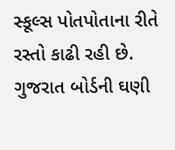સ્કૂલ્સ પોતપોતાના રીતે રસ્તો કાઢી રહી છે. ગુજરાત બોર્ડની ઘણી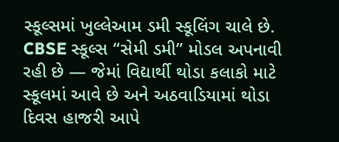સ્કૂલ્સમાં ખુલ્લેઆમ ડમી સ્કૂલિંગ ચાલે છે. CBSE સ્કૂલ્સ “સેમી ડમી” મોડલ અપનાવી રહી છે — જેમાં વિદ્યાર્થી થોડા કલાકો માટે સ્કૂલમાં આવે છે અને અઠવાડિયામાં થોડા દિવસ હાજરી આપે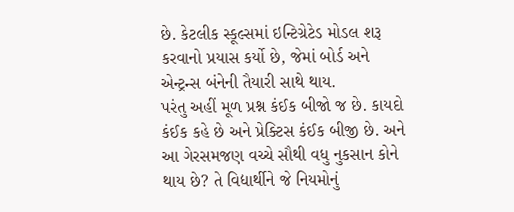છે. કેટલીક સ્કૂલ્સમાં ઇન્ટિગ્રેટેડ મોડલ શરૂ કરવાનો પ્રયાસ કર્યો છે, જેમાં બોર્ડ અને એન્ટ્રન્સ બંનેની તૈયારી સાથે થાય.
પરંતુ અહીં મૂળ પ્રશ્ન કંઈક બીજો જ છે. કાયદો કંઈક કહે છે અને પ્રેક્ટિસ કંઈક બીજી છે. અને આ ગેરસમજણ વચ્ચે સૌથી વધુ નુકસાન કોને થાય છે? તે વિદ્યાર્થીને જે નિયમોનું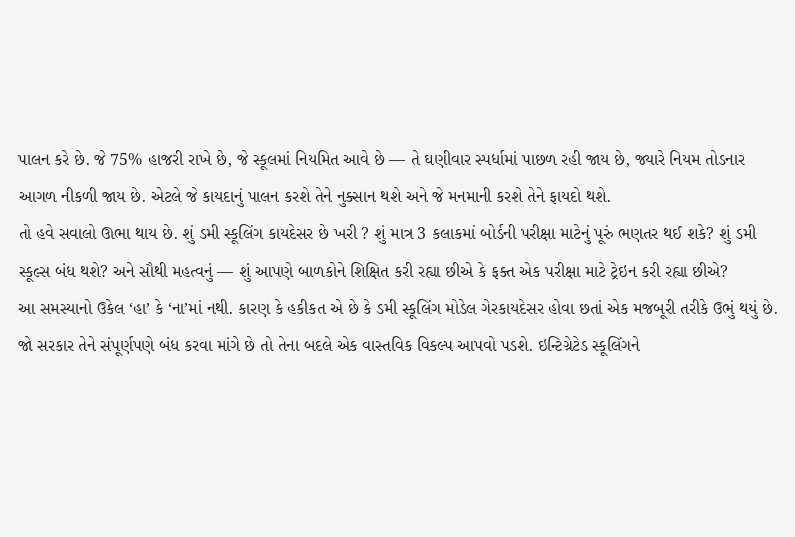પાલન કરે છે. જે 75% હાજરી રાખે છે, જે સ્કૂલમાં નિયમિત આવે છે — તે ઘણીવાર સ્પર્ધામાં પાછળ રહી જાય છે, જ્યારે નિયમ તોડનાર આગળ નીકળી જાય છે. એટલે જે કાયદાનું પાલન કરશે તેને નુક્સાન થશે અને જે મનમાની કરશે તેને ફાયદો થશે.
તો હવે સવાલો ઊભા થાય છે. શું ડમી સ્કૂલિંગ કાયદેસર છે ખરી ? શું માત્ર 3 કલાકમાં બોર્ડની પરીક્ષા માટેનું પૂરું ભણતર થઈ શકે? શું ડમી સ્કૂલ્સ બંધ થશે? અને સૌથી મહત્વનું — શું આપણે બાળકોને શિક્ષિત કરી રહ્યા છીએ કે ફક્ત એક પરીક્ષા માટે ટ્રેઇન કરી રહ્યા છીએ?
આ સમસ્યાનો ઉકેલ ‘હા’ કે ‘ના’માં નથી. કારણ કે હકીકત એ છે કે ડમી સ્કૂલિંગ મોડેલ ગેરકાયદેસર હોવા છતાં એક મજબૂરી તરીકે ઉભું થયું છે. જો સરકાર તેને સંપૂર્ણપણે બંધ કરવા માંગે છે તો તેના બદલે એક વાસ્તવિક વિકલ્પ આપવો પડશે. ઇન્ટિગ્રેટેડ સ્કૂલિંગને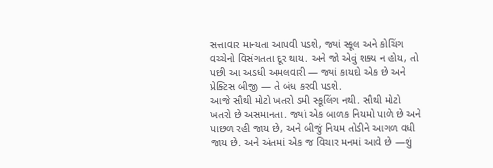સત્તાવાર માન્યતા આપવી પડશે, જ્યાં સ્કૂલ અને કોચિંગ વચ્ચેનો વિસંગતતા દૂર થાય. અને જો એવું શક્ય ન હોય, તો પછી આ અડધી અમલવારી — જ્યાં કાયદો એક છે અને પ્રેક્ટિસ બીજી — તે બંધ કરવી પડશે.
આજે સૌથી મોટો ખતરો ડમી સ્કૂલિંગ નથી. સૌથી મોટો ખતરો છે અસમાનતા. જ્યાં એક બાળક નિયમો પાળે છે અને પાછળ રહી જાય છે, અને બીજું નિયમ તોડીને આગળ વધી જાય છે. અને અંતમાં એક જ વિચાર મનમાં આવે છે —શું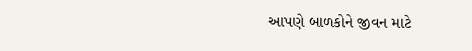આપણે બાળકોને જીવન માટે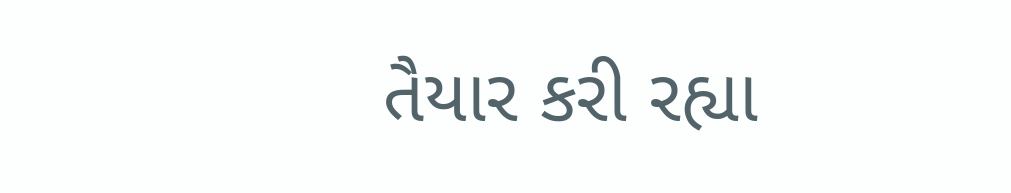તૈયાર કરી રહ્યા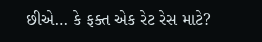છીએ… કે ફક્ત એક રેટ રેસ માટે?